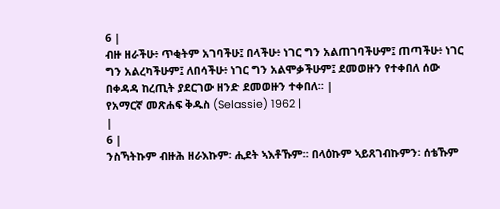6 |
ብዙ ዘራችሁ፥ ጥቂትም አገባችሁ፤ በላችሁ፥ ነገር ግን አልጠገባችሁም፤ ጠጣችሁ፥ ነገር ግን አልረካችሁም፤ ለበሳችሁ፥ ነገር ግን አልሞቃችሁም፤ ደመወዙን የተቀበለ ሰው በቀዳዳ ከረጢት ያደርገው ዘንድ ደመወዙን ተቀበለ። |
የአማርኛ መጽሐፍ ቅዱስ (Selassie) 1962 |
|
6 |
ንስኻትኩም ብዙሕ ዘራእኩም፡ ሒደት ኣእቶኹም። በላዕኩም ኣይጸገብኩምን፡ ሰቴኹም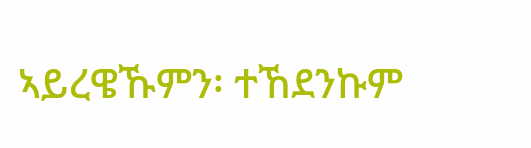ኣይረዌኹምን፡ ተኸደንኩም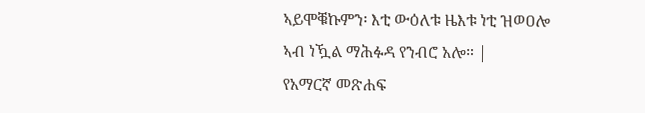ኣይሞቑኩምን፡ እቲ ውዕለቱ ዜእቱ ነቲ ዝወዐሎ ኣብ ነዃል ማሕፉዳ የንብሮ አሎ። |
የአማርኛ መጽሐፍ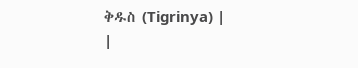ቅዱስ (Tigrinya) |
|